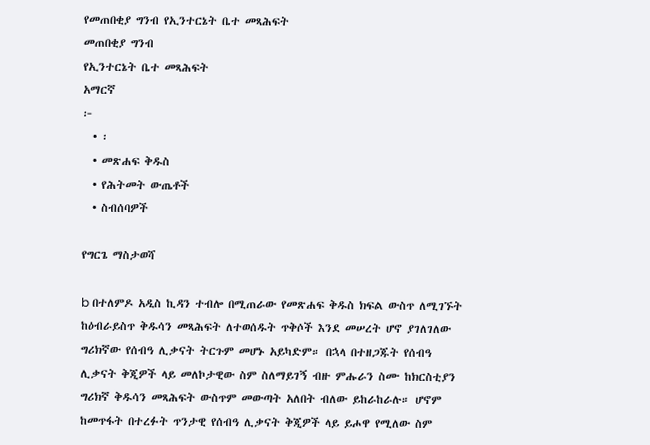የመጠበቂያ ግንብ የኢንተርኔት ቤተ መጻሕፍት
መጠበቂያ ግንብ
የኢንተርኔት ቤተ መጻሕፍት
አማርኛ
፦
  • ፡
  • መጽሐፍ ቅዱስ
  • የሕትመት ውጤቶች
  • ስብሰባዎች

የግርጌ ማስታወሻ

b በተለምዶ አዲስ ኪዳን ተብሎ በሚጠራው የመጽሐፍ ቅዱስ ክፍል ውስጥ ለሚገኙት ከዕብራይስጥ ቅዱሳን መጻሕፍት ለተወሰዱት ጥቅሶች እንደ መሠረት ሆኖ ያገለገለው ግሪክኛው የሰብዓ ሊቃናት ትርጉም መሆኑ አይካድም። በኋላ በተዘጋጁት የሰብዓ ሊቃናት ቅጂዎች ላይ መለኮታዊው ስም ስለማይገኝ ብዙ ምሑራን ስሙ ከክርስቲያን ግሪክኛ ቅዱሳን መጻሕፍት ውስጥም መውጣት አለበት ብለው ይከራከራሉ። ሆኖም ከመጥፋት በተረፉት ጥንታዊ የሰብዓ ሊቃናት ቅጂዎች ላይ ይሖዋ የሚለው ስም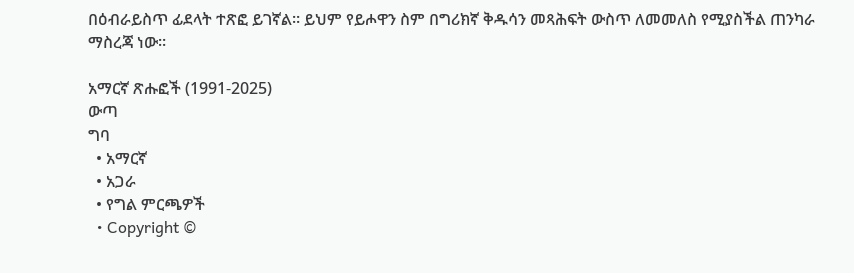በዕብራይስጥ ፊደላት ተጽፎ ይገኛል። ይህም የይሖዋን ስም በግሪክኛ ቅዱሳን መጻሕፍት ውስጥ ለመመለስ የሚያስችል ጠንካራ ማስረጃ ነው።

አማርኛ ጽሑፎች (1991-2025)
ውጣ
ግባ
  • አማርኛ
  • አጋራ
  • የግል ምርጫዎች
  • Copyright ©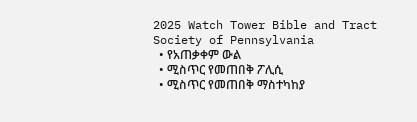2025 Watch Tower Bible and Tract Society of Pennsylvania
  • የአጠቃቀም ውል
  • ሚስጥር የመጠበቅ ፖሊሲ
  • ሚስጥር የመጠበቅ ማስተካከያ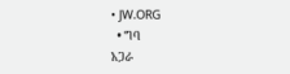• JW.ORG
  • ግባ
አጋራ